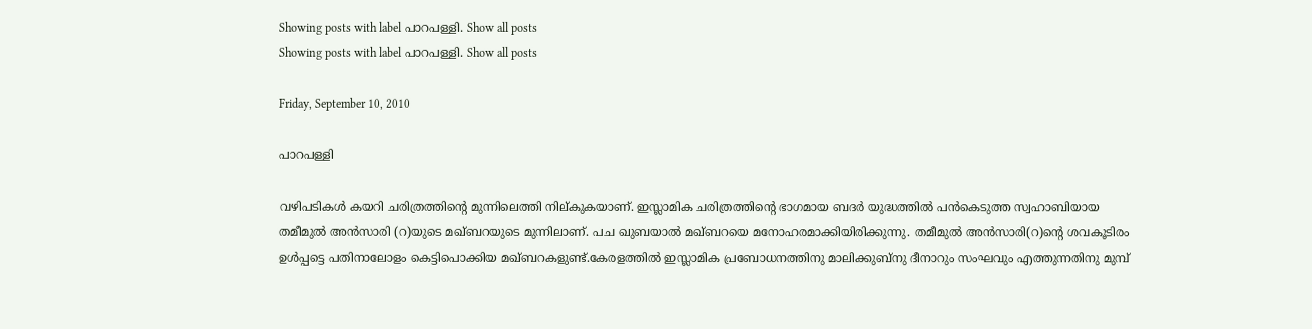Showing posts with label പാറപള്ളി. Show all posts
Showing posts with label പാറപള്ളി. Show all posts

Friday, September 10, 2010

പാറപള്ളി

വഴിപടികൾ കയറി ചരിത്രത്തിന്റെ മുന്നിലെത്തി നില്കുകയാണ്. ഇസ്ലാമിക ചരിത്രത്തിന്റെ ഭാഗമായ ബദർ യുദ്ധത്തിൽ പൻകെടുത്ത സ്വഹാബിയായ തമീമുൽ അൻസാരി (റ)യുടെ മഖ്ബറയുടെ മുന്നിലാണ്. പച ഖുബയാൽ മഖ്ബറയെ മനോഹരമാക്കിയിരിക്കുന്നു. തമീമുൽ അൻസാരി(റ)ന്റെ ശവകൂടിരം ഉൾപ്പട്ടെ പതിനാലോളം കെട്ടിപൊക്കിയ മഖ്ബറകളുണ്ട്.കേരളത്തിൽ ഇസ്ലാമിക പ്രബോധനത്തിനു മാലിക്കുബ്നു ദീനാറും സംഘവും എത്തുന്നതിനു മുമ്പ്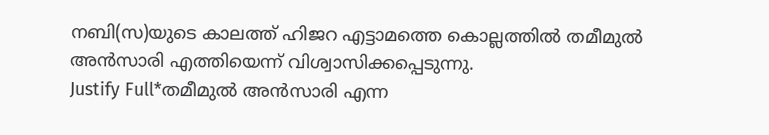നബി(സ)യുടെ കാലത്ത് ഹിജറ എട്ടാമത്തെ കൊല്ലത്തിൽ തമീമുൽ അൻസാരി എത്തിയെന്ന് വിശ്വാസിക്കപ്പെടുന്നു.
Justify Full*തമീമുൽ അൻസാരി എന്ന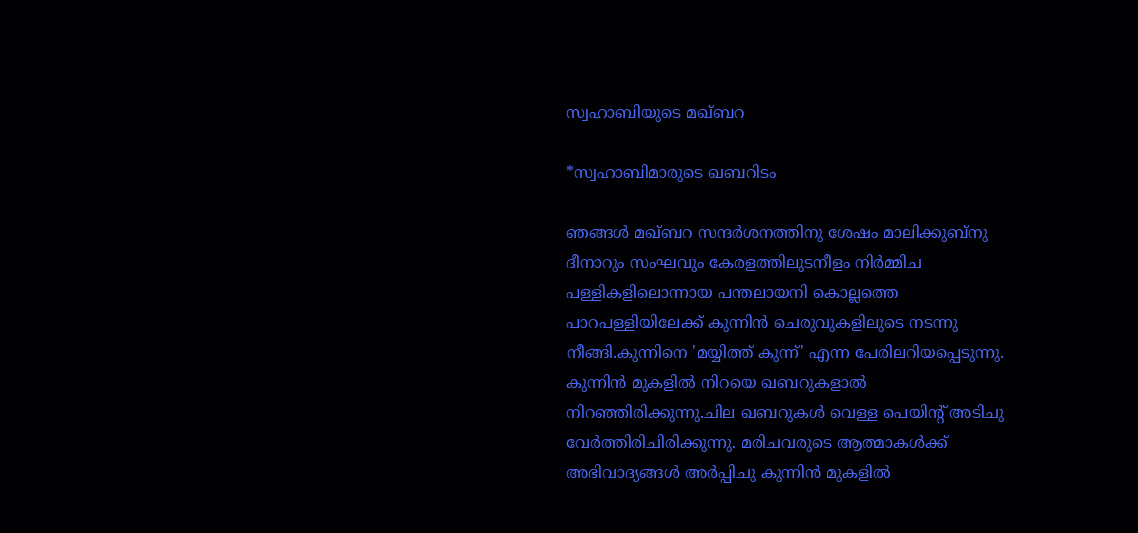സ്വഹാബിയുടെ മഖ്ബറ

*സ്വഹാബിമാരുടെ ഖബറിടം

ഞങ്ങൾ മഖ്ബറ സന്ദർശനത്തിനു ശേഷം മാലിക്കുബ്നു ദീനാറും സംഘവും കേരളത്തിലുടനീളം നിർമ്മിച പള്ളികളിലൊന്നായ പന്തലായനി കൊല്ലത്തെ പാറപള്ളിയിലേക്ക് കുന്നിൻ ചെരുവുകളിലുടെ നടന്നു നീങ്ങി.കുന്നിനെ 'മയ്യിത്ത് കുന്ന്' എന്ന പേരിലറിയപ്പെടുന്നു. കുന്നിൻ മുകളിൽ നിറയെ ഖബറുകളാൽ നിറഞ്ഞിരിക്കുന്നു.ചില ഖബറുകൾ വെള്ള പെയിന്റ് അടിചു വേർത്തിരിചിരിക്കുന്നു. മരിചവരുടെ ആത്മാകൾക്ക് അഭിവാദ്യങ്ങൾ അർപ്പിചു കുന്നിൻ മുകളിൽ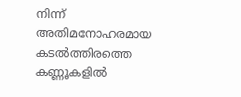നിന്ന് അതിമനോഹരമായ കടൽത്തിരത്തെ കണ്ണൂകളിൽ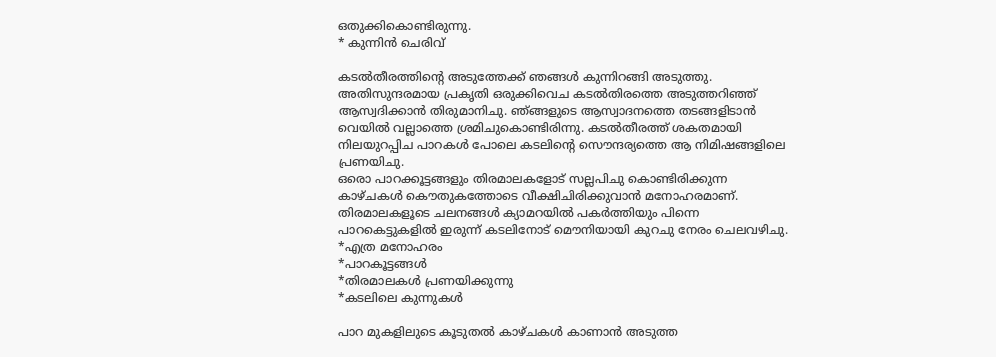ഒതുക്കികൊണ്ടിരുന്നു.
* കുന്നിൻ ചെരിവ്

കടൽതീരത്തിന്റെ അടുത്തേക്ക് ഞങ്ങൾ കുന്നിറങ്ങി അടുത്തു. അതിസുന്ദരമായ പ്രകൃതി ഒരുക്കിവെച കടൽതിരത്തെ അടുത്തറിഞ്ഞ് ആസ്വദിക്കാൻ തിരുമാനിചു. ഞ്ങ്ങളുടെ ആസ്വാദനത്തെ തടങ്ങളിടാൻ വെയിൽ വല്ലാത്തെ ശ്രമിചുകൊണ്ടിരിന്നു. കടൽതീരത്ത് ശകതമായി നിലയുറപ്പിച പാറകൾ പോലെ കടലിന്റെ സൌന്ദര്യത്തെ ആ നിമിഷങ്ങളിലെ പ്രണയിചു.
ഒരൊ പാറക്കൂട്ടങ്ങളും തിരമാലകളോട് സല്ലപിചു കൊണ്ടിരിക്കുന്ന കാഴ്ചകൾ കൌതുകത്തോടെ വീക്ഷിചിരിക്കുവാൻ മനോഹരമാണ്. തിരമാലകളൂടെ ചലനങ്ങൾ ക്യാമറയിൽ പകർത്തിയും പിന്നെ പാറകെട്ടുകളിൽ ഇരുന്ന് കടലിനോട് മൌനിയായി കുറചു നേരം ചെലവഴിചു.
*എത്ര മനോഹരം
*പാറകൂട്ടങ്ങൾ
*തിരമാലകൾ പ്രണയിക്കുന്നു
*കടലിലെ കുന്നുകൾ

പാറ മുകളിലുടെ കൂടുതൽ കാഴ്ചകൾ കാണാൻ അടുത്ത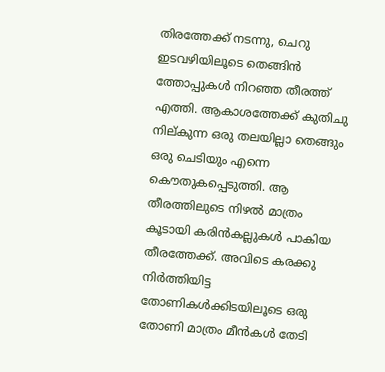തിരത്തേക്ക് നടന്നു, ചെറു ഇടവഴിയിലൂടെ തെങ്ങിൻ ത്തോപ്പുകൾ നിറഞ്ഞ തീരത്ത് എത്തി. ആകാശത്തേക്ക് കുതിചു നില്കുന്ന ഒരു തലയില്ലാ തെങ്ങും ഒരു ചെടിയും എന്നെ കൌതുകപ്പെടുത്തി. ആ തീരത്തിലുടെ നിഴൽ മാത്രം കൂടായി കരിൻകല്ലുകൾ പാകിയ തീരത്തേക്ക്. അവിടെ കരക്കു നിർത്തിയിട്ട തോണികൾക്കിടയിലൂടെ ഒരു തോണി മാത്രം മീൻകൾ തേടി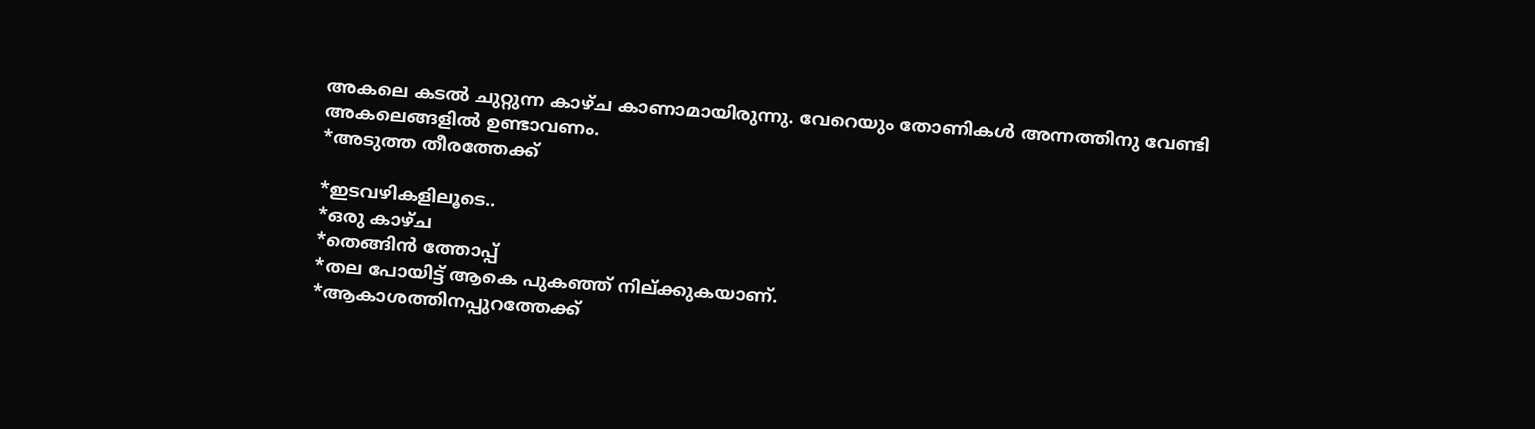അകലെ കടൽ ചുറ്റുന്ന കാഴ്ച കാണാമായിരുന്നു. വേറെയും തോണികൾ അന്നത്തിനു വേണ്ടി അകലെങ്ങളിൽ ഉണ്ടാവണം.
*അടുത്ത തീരത്തേക്ക്

*ഇടവഴികളിലൂടെ..
*ഒരു കാഴ്ച
*തെങ്ങിൻ ത്തോപ്പ്
*തല പോയിട്ട് ആകെ പുകഞ്ഞ് നില്ക്കുകയാണ്.
*ആകാശത്തിനപ്പുറത്തേക്ക്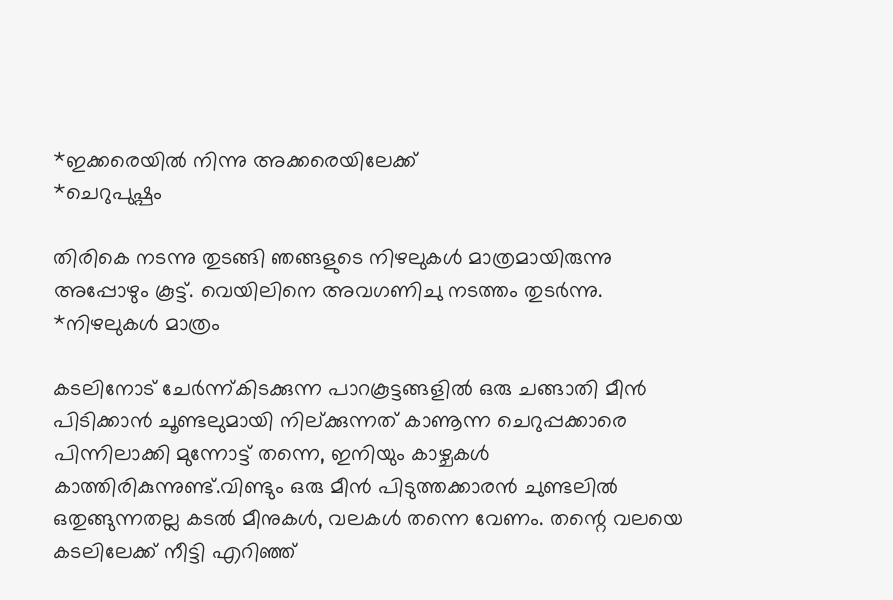*ഇക്കരെയിൽ നിന്നു അക്കരെയിലേക്ക്
*ചെറുപുഷ്പം

തിരികെ നടന്നു തുടങ്ങി ഞങ്ങളുടെ നിഴലുകൾ മാത്രമായിരുന്നു അപ്പോഴും കൂട്ട്. വെയിലിനെ അവഗണിചു നടത്തം തുടർന്നു.
*നിഴലുകൾ മാത്രം

കടലിനോട് ചേർന്ന്കിടക്കുന്ന പാറകൂട്ടങ്ങളിൽ ഒരു ചങ്ങാതി മീൻ പിടിക്കാൻ ചൂണ്ടലുമായി നില്ക്കുന്നത് കാണൂന്ന ചെറുപ്പക്കാരെ പിന്നിലാക്കി മുന്നോട്ട് തന്നെ, ഇനിയും കാഴ്ചകൾ കാത്തിരികുന്നുണ്ട്.വിണ്ടും ഒരു മീൻ പിടുത്തക്കാരൻ ചുണ്ടലിൽ ഒതുങ്ങുന്നതല്ല കടൽ മീനുകൾ, വലകൾ തന്നെ വേണം. തന്റെ വലയെ കടലിലേക്ക് നീട്ടി എറിഞ്ഞ്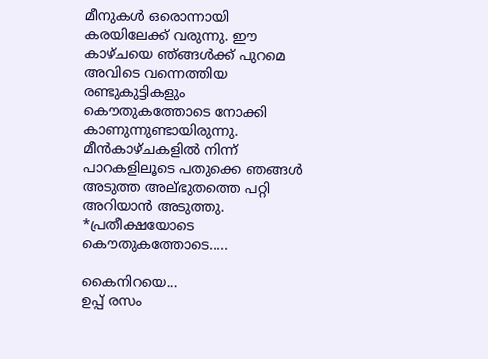മീനുകൾ ഒരൊന്നായി കരയിലേക്ക് വരുന്നു. ഈ കാഴ്ചയെ ഞ്ങ്ങൾക്ക് പുറമെ അവിടെ വന്നെത്തിയ രണ്ടുകുട്ടികളും കൌതുകത്തോടെ നോക്കി കാണുന്നുണ്ടായിരുന്നു. മീൻകാഴ്ചകളിൽ നിന്ന് പാറകളിലൂടെ പതുക്കെ ഞങ്ങൾ അടുത്ത അല്ഭുതത്തെ പറ്റി അറിയാൻ അടുത്തു.
*പ്രതീക്ഷയോടെ
കൌതുകത്തോടെ.....

കൈനിറയെ...
ഉപ്പ് രസം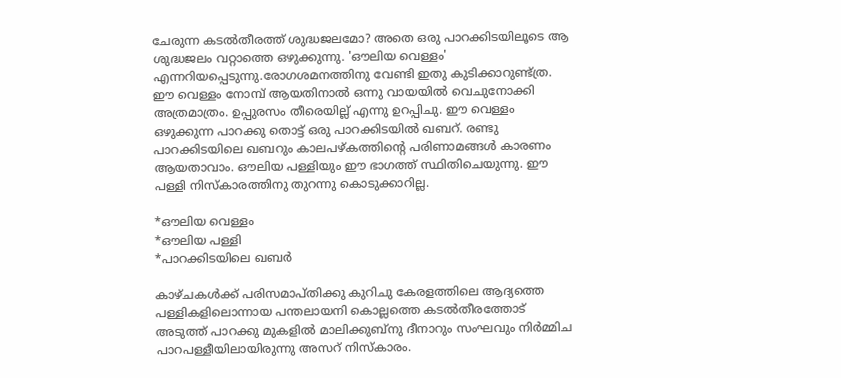ചേരുന്ന കടൽതീരത്ത് ശുദ്ധജലമോ? അതെ ഒരു പാറക്കിടയിലൂടെ ആ ശുദ്ധജലം വറ്റാത്തെ ഒഴുക്കുന്നു. 'ഔലിയ വെള്ളം' എന്നറിയപ്പെടുന്നു.രോഗശമനത്തിനു വേണ്ടി ഇതു കുടിക്കാറുണ്ട്ത്ര. ഈ വെള്ളം നോമ്പ് ആയതിനാൽ ഒന്നു വായയിൽ വെചുനോക്കി അത്രമാത്രം. ഉപ്പുരസം തീരെയില്ല് എന്നു ഉറപ്പിചു. ഈ വെള്ളം ഒഴുക്കുന്ന പാറക്കു തൊട്ട് ഒരു പാറക്കിടയിൽ ഖബറ്. രണ്ടു പാറക്കിടയിലെ ഖബറും കാലപഴ്കത്തിന്റെ പരിണാമങ്ങൾ കാരണം ആയതാവാം. ഔലിയ പള്ളിയും ഈ ഭാഗത്ത് സ്ഥിതിചെയുന്നു. ഈ പള്ളി നിസ്കാരത്തിനു തുറന്നു കൊടുക്കാറില്ല.

*ഔലിയ വെള്ളം
*ഔലിയ പള്ളി
*പാറക്കിടയിലെ ഖബർ

കാഴ്ചകൾക്ക് പരിസമാപ്തിക്കു കുറിചു കേരളത്തിലെ ആദ്യത്തെ പള്ളികളിലൊന്നായ പന്തലായനി കൊല്ലത്തെ കടൽതീരത്തോട് അടുത്ത് പാറക്കു മുകളിൽ മാലിക്കുബ്നു ദീനാറും സംഘവും നിർമ്മിച പാറപള്ളീയിലായിരുന്നു അസറ് നിസ്കാരം.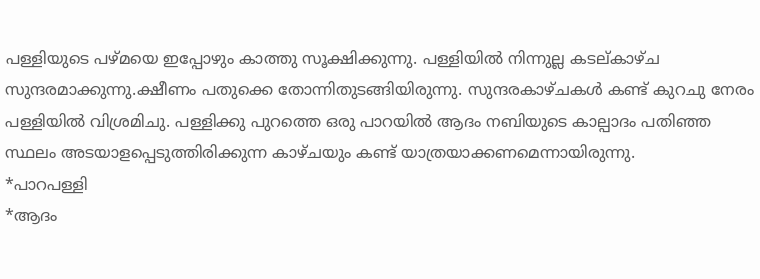പള്ളിയുടെ പഴ്മയെ ഇപ്പോഴും കാത്തു സൂക്ഷിക്കുന്നു. പള്ളിയിൽ നിന്നുല്ല കടല്കാഴ്ച സുന്ദരമാക്കുന്നു.ക്ഷീണം പതുക്കെ തോന്നിതുടങ്ങിയിരുന്നു. സുന്ദരകാഴ്ചകൾ കണ്ട് കുറചു നേരം പള്ളിയിൽ വിശ്രമിചു. പള്ളിക്കു പുറത്തെ ഒരു പാറയിൽ ആദം നബിയുടെ കാല്പാദം പതിഞ്ഞ സ്ഥലം അടയാളപ്പെടുത്തിരിക്കുന്ന കാഴ്ചയും കണ്ട് യാത്രയാക്കണമെന്നായിരുന്നു.
*പാറപള്ളി
*ആദം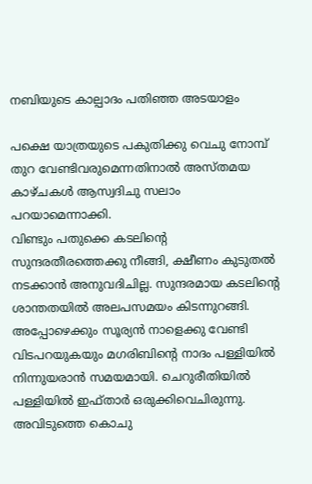നബിയുടെ കാല്പാദം പതിഞ്ഞ അടയാളം

പക്ഷെ യാത്രയുടെ പകുതിക്കു വെചു നോമ്പ് തുറ വേണ്ടിവരുമെന്നതിനാൽ അസ്തമയ കാഴ്ചകൾ ആസ്വദിചു സലാം പറയാമെന്നാക്കി.
വിണ്ടും പതുക്കെ കടലിന്റെ സുന്ദരതീരത്തെക്കു നീങ്ങി, ക്ഷീണം കുടുതൽ നടക്കാൻ അനുവദിചില്ല. സുന്ദരമായ കടലിന്റെ ശാന്തതയിൽ അലപസമയം കിടന്നുറങ്ങി. അപ്പോഴെക്കും സൂര്യൻ നാളെക്കു വേണ്ടി വിടപറയുകയും മഗരിബിന്റെ നാദം പള്ളിയിൽ നിന്നുയരാൻ സമയമായി. ചെറുരീതിയിൽ പള്ളിയിൽ ഇഫ്താർ ഒരുക്കിവെചിരുന്നു. അവിടുത്തെ കൊചു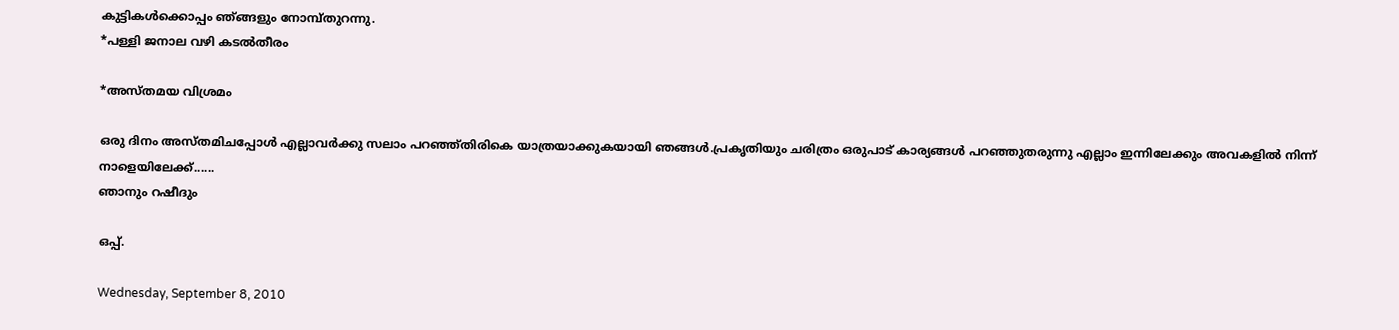കുട്ടികൾക്കൊപ്പം ഞ്ങ്ങളും നോമ്പ്തുറന്നു.
*പള്ളി ജനാല വഴി കടൽതീരം

*അസ്തമയ വിശ്രമം

ഒരു ദിനം അസ്തമിചപ്പോൾ എല്ലാവർക്കു സലാം പറഞ്ഞ്തിരികെ യാത്രയാക്കുകയായി ഞങ്ങൾ.പ്രകൃതിയും ചരിത്രം ഒരുപാട് കാര്യങ്ങൾ പറഞ്ഞുതരുന്നു എല്ലാം ഇന്നിലേക്കും അവകളിൽ നിന്ന് നാളെയിലേക്ക്......
ഞാനും റഷീദും

ഒപ്പ്.

Wednesday, September 8, 2010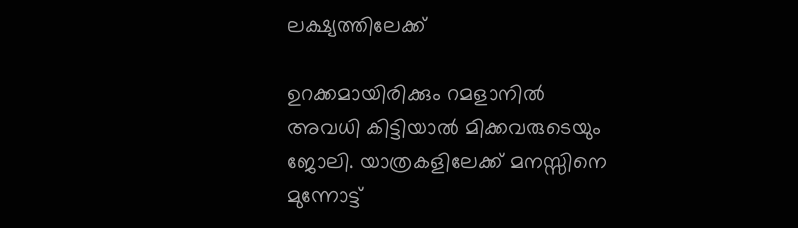ലക്ഷ്യത്തിലേക്ക്

ഉറക്കമായിരിക്കും റമളാനിൽ അവധി കിട്ടിയാൽ മിക്കവരുടെയും ജോലി. യാത്രകളിലേക്ക് മനസ്സിനെ മുന്നോട്ട്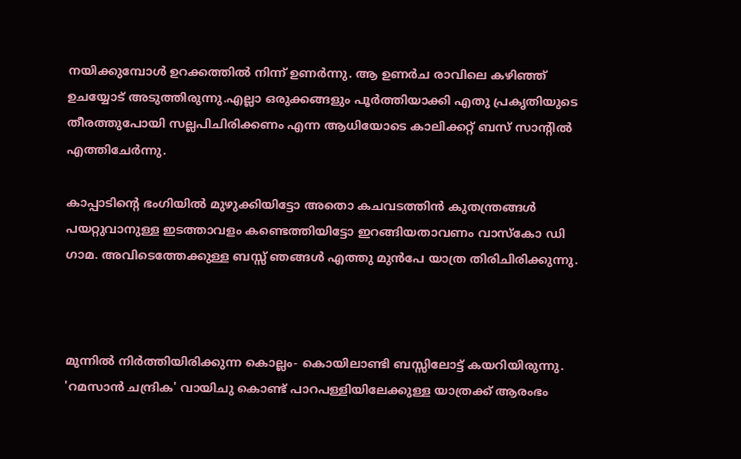നയിക്കുമ്പോൾ ഉറക്കത്തിൽ നിന്ന് ഉണർന്നു. ആ ഉണർച രാവിലെ കഴിഞ്ഞ് ഉചയ്യോട് അടുത്തിരുന്നു.എല്ലാ ഒരുക്കങ്ങളും പൂർത്തിയാക്കി എതു പ്രകൃതിയുടെ തീരത്തുപോയി സല്ലപിചിരിക്കണം എന്ന ആധിയോടെ കാലിക്കറ്റ് ബസ് സാന്റിൽ എത്തിചേർന്നു.

കാപ്പാടിന്റെ ഭംഗിയിൽ മുഴുക്കിയിട്ടോ അതൊ കചവടത്തിൻ കുതന്ത്രങ്ങൾ പയറ്റുവാനുള്ള ഇടത്താവളം കണ്ടെത്തിയിട്ടോ ഇറങ്ങിയതാവണം വാസ്കോ ഡി ഗാമ. അവിടെത്തേക്കുള്ള ബസ്സ് ഞങ്ങൾ എത്തു മുൻപേ യാത്ര തിരിചിരിക്കുന്നു.



മുന്നിൽ നിർത്തിയിരിക്കുന്ന കൊല്ലം- കൊയിലാണ്ടി ബസ്സിലോട്ട് കയറിയിരുന്നു. 'റമസാൻ ചന്ദ്രിക' വായിചു കൊണ്ട് പാറപള്ളിയിലേക്കുള്ള യാത്രക്ക് ആരംഭം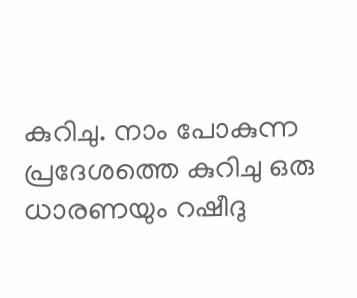കുറിചു. നാം പോകുന്ന പ്രദേശത്തെ കുറിചു ഒരു ധാരണയും റഷീദു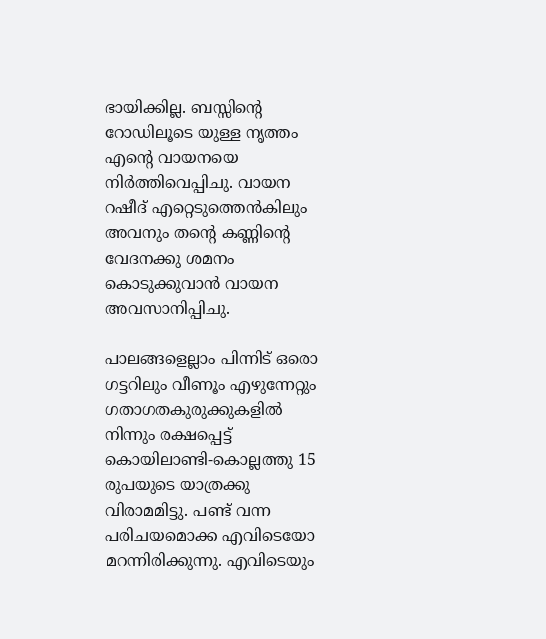ഭായിക്കില്ല. ബസ്സിന്റെ റോഡിലൂടെ യുള്ള നൃത്തം എന്റെ വായനയെ നിർത്തിവെപ്പിചു. വായന റഷീദ് എറ്റെടുത്തെൻകിലും അവനും തന്റെ കണ്ണിന്റെ വേദനക്കു ശമനം കൊടുക്കുവാൻ വായന അവസാനിപ്പിചു.

പാലങ്ങളെല്ലാം പിന്നിട് ഒരൊ ഗട്ടറിലും വീണൂം എഴുന്നേറ്റും ഗതാഗതകുരുക്കുകളിൽ നിന്നും രക്ഷപ്പെട്ട് കൊയിലാണ്ടി-കൊല്ലത്തു 15 രുപയുടെ യാത്രക്കു വിരാമമിട്ടു. പണ്ട് വന്ന പരിചയമൊക്ക എവിടെയോ മറന്നിരിക്കുന്നു. എവിടെയും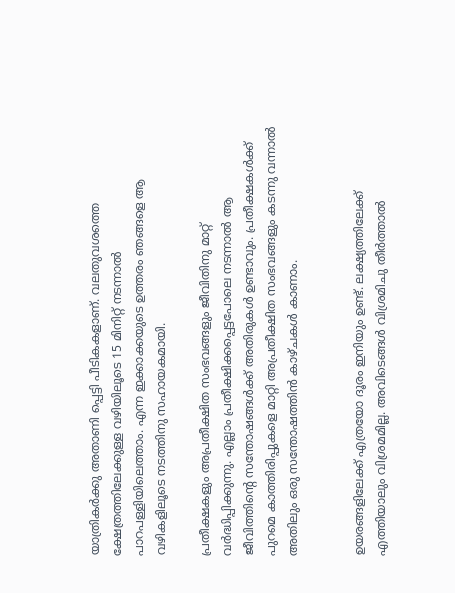യാത്രികർക്കു അതാണി പ്പെട്ടി പീടികകളാണ്. വലതുവശത്തെ ക്ഷേത്രത്തിലേക്കുള്ള വഴിയിലൂടെ 15 മിനിറ്റ് നടന്നാൽ പാറപള്ളിയിലെത്താം. എന്ന ഇക്കാക്കയുടെ ഉത്തരം ഞങ്ങളെ ആ വഴികളിലൂടെ നടത്തിനു സഹായകമായി.

പ്രതീക്ഷകളും അപ്രതീക്ഷിത സംഭവങ്ങളും ജീവിതിനു മാറ്റ് വർദ്ധിപ്പിക്കുന്നു. എല്ലാം പ്രതീക്ഷിക്കപ്പെട്ടപോലെ നടന്നാൽ ആ ജീവിത്തിന്റെ സന്തോഷങ്ങൾക്ക് അതിരുകൾ ഉണ്ടാവും. പ്രതീക്ഷകൾക്ക് പുറമെ കാത്തിരിപ്പുകളെ മാറ്റി അപ്രതീക്ഷിത സംഭവങ്ങളും കടന്നു വന്നാൽ അതിലും ഒരു സന്തോഷത്തിൻ കാഴ്ചകൾ കാണാം.


ഉയരങ്ങളിലേക്ക് എത്രയോ ദൂരം ഇനിയും ഉണ്ട്. ലക്ഷ്യത്തിലേക്ക് എത്തിയാലും വിശ്രമമില്ല. അവിടെങ്ങൾ വിശ്രമിചു തീർത്താൽ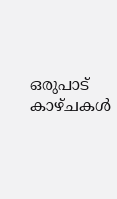ഒരുപാട് കാഴ്ചകൾ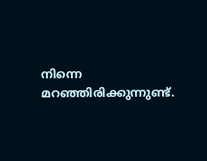നിന്നെ മറഞ്ഞിരിക്കുന്നുണ്ട്.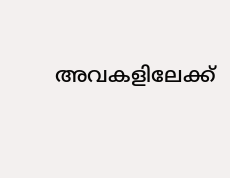അവകളിലേക്ക്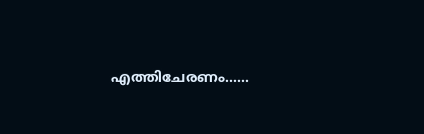എത്തിചേരണം......